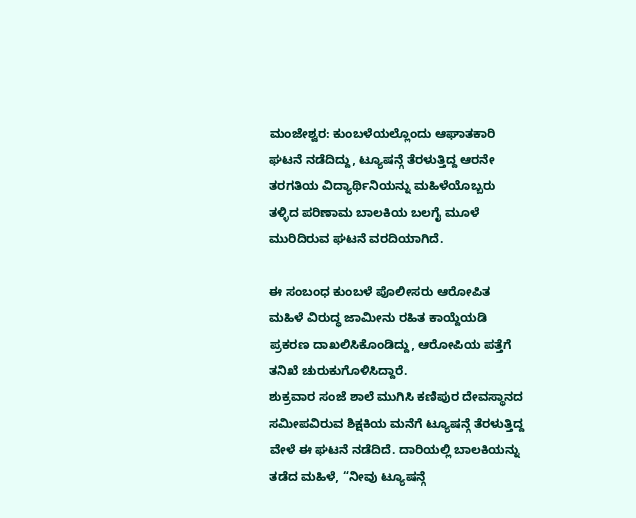ಮಂಜೇಶ್ವರ: ಕುಂಬಳೆಯಲ್ಲೊಂದು ಆಘಾತಕಾರಿ ಘಟನೆ ನಡೆದಿದ್ದು, ಟ್ಯೂಷನ್ಗೆ ತೆರಳುತ್ತಿದ್ದ ಆರನೇ ತರಗತಿಯ ವಿದ್ಯಾರ್ಥಿನಿಯನ್ನು ಮಹಿಳೆಯೊಬ್ಬರು ತಳ್ಳಿದ ಪರಿಣಾಮ ಬಾಲಕಿಯ ಬಲಗೈ ಮೂಳೆ ಮುರಿದಿರುವ ಘಟನೆ ವರದಿಯಾಗಿದೆ.

ಈ ಸಂಬಂಧ ಕುಂಬಳೆ ಪೊಲೀಸರು ಆರೋಪಿತ ಮಹಿಳೆ ವಿರುದ್ಧ ಜಾಮೀನು ರಹಿತ ಕಾಯ್ದೆಯಡಿ ಪ್ರಕರಣ ದಾಖಲಿಸಿಕೊಂಡಿದ್ದು, ಆರೋಪಿಯ ಪತ್ತೆಗೆ ತನಿಖೆ ಚುರುಕುಗೊಳಿಸಿದ್ದಾರೆ.
ಶುಕ್ರವಾರ ಸಂಜೆ ಶಾಲೆ ಮುಗಿಸಿ ಕಣಿಪುರ ದೇವಸ್ಥಾನದ ಸಮೀಪವಿರುವ ಶಿಕ್ಷಕಿಯ ಮನೆಗೆ ಟ್ಯೂಷನ್ಗೆ ತೆರಳುತ್ತಿದ್ದ ವೇಳೆ ಈ ಘಟನೆ ನಡೆದಿದೆ. ದಾರಿಯಲ್ಲಿ ಬಾಲಕಿಯನ್ನು ತಡೆದ ಮಹಿಳೆ, “ನೀವು ಟ್ಯೂಷನ್ಗೆ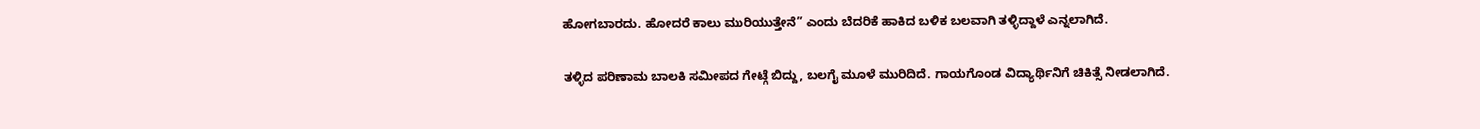ಹೋಗಬಾರದು. ಹೋದರೆ ಕಾಲು ಮುರಿಯುತ್ತೇನೆ” ಎಂದು ಬೆದರಿಕೆ ಹಾಕಿದ ಬಳಿಕ ಬಲವಾಗಿ ತಳ್ಳಿದ್ದಾಳೆ ಎನ್ನಲಾಗಿದೆ.

ತಳ್ಳಿದ ಪರಿಣಾಮ ಬಾಲಕಿ ಸಮೀಪದ ಗೇಟ್ಗೆ ಬಿದ್ದು, ಬಲಗೈ ಮೂಳೆ ಮುರಿದಿದೆ. ಗಾಯಗೊಂಡ ವಿದ್ಯಾರ್ಥಿನಿಗೆ ಚಿಕಿತ್ಸೆ ನೀಡಲಾಗಿದೆ.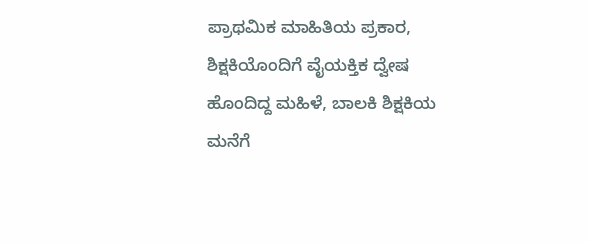ಪ್ರಾಥಮಿಕ ಮಾಹಿತಿಯ ಪ್ರಕಾರ, ಶಿಕ್ಷಕಿಯೊಂದಿಗೆ ವೈಯಕ್ತಿಕ ದ್ವೇಷ ಹೊಂದಿದ್ದ ಮಹಿಳೆ, ಬಾಲಕಿ ಶಿಕ್ಷಕಿಯ ಮನೆಗೆ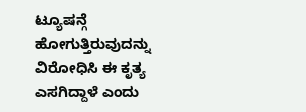ಟ್ಯೂಷನ್ಗೆ ಹೋಗುತ್ತಿರುವುದನ್ನು ವಿರೋಧಿಸಿ ಈ ಕೃತ್ಯ ಎಸಗಿದ್ದಾಳೆ ಎಂದು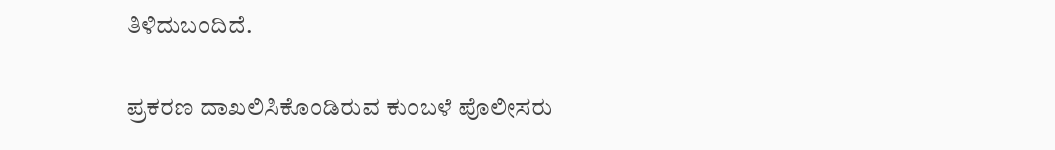ತಿಳಿದುಬಂದಿದೆ.

ಪ್ರಕರಣ ದಾಖಲಿಸಿಕೊಂಡಿರುವ ಕುಂಬಳೆ ಪೊಲೀಸರು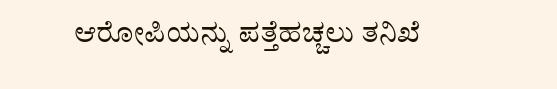ಆರೋಪಿಯನ್ನು ಪತ್ತೆಹಚ್ಚಲು ತನಿಖೆ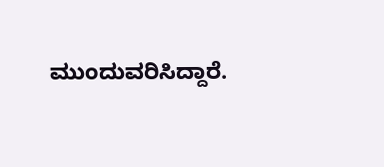ಮುಂದುವರಿಸಿದ್ದಾರೆ.